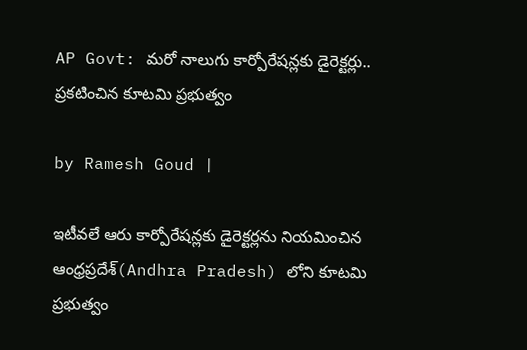AP Govt: మరో నాలుగు కార్పోరేషన్లకు డైరెక్టర్లు.. ప్రకటించిన కూటమి ప్రభుత్వం

by Ramesh Goud |

ఇటీవలే ఆరు కార్పోరేషన్లకు డైరెక్టర్లను నియమించిన ఆంధ్రప్రదేశ్(Andhra Pradesh) లోని కూటమి ప్రభుత్వం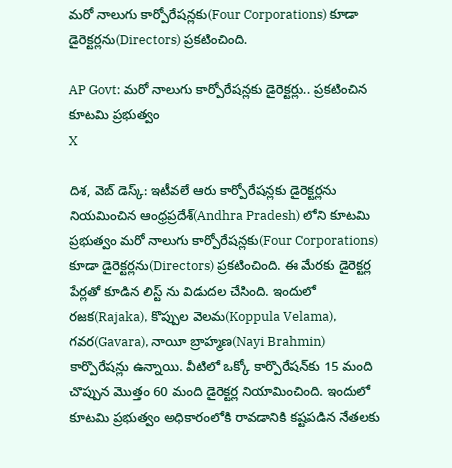మరో నాలుగు కార్పోరేషన్లకు(Four Corporations) కూడా డైరెక్టర్లను(Directors) ప్రకటించింది.

AP Govt: మరో నాలుగు కార్పోరేషన్లకు డైరెక్టర్లు.. ప్రకటించిన కూటమి ప్రభుత్వం
X

దిశ, వెబ్ డెస్క్: ఇటీవలే ఆరు కార్పోరేషన్లకు డైరెక్టర్లను నియమించిన ఆంధ్రప్రదేశ్(Andhra Pradesh) లోని కూటమి ప్రభుత్వం మరో నాలుగు కార్పోరేషన్లకు(Four Corporations) కూడా డైరెక్టర్లను(Directors) ప్రకటించింది. ఈ మేరకు డైరెక్టర్ల పేర్లతో కూడిన లిస్ట్ ను విడుదల చేసింది. ఇందులో ర‌జ‌క‌(Rajaka), కొప్పుల వెల‌మ‌(Koppula Velama), గ‌వ‌ర‌(Gavara), నాయీ బ్రాహ్మ‌ణ(Nayi Brahmin) కార్పొరేషన్ల‌ు ఉన్నాయి. వీటిలో ఒక్కో కార్పొరేష‌న్‌కు 15 మంది చొప్పున మొత్తం 60 మంది డైరెక్ట‌ర్ల నియామించింది. ఇందులో కూటమి ప్రభుత్వం అధికారంలోకి రావడానికి కష్టపడిన నేతలకు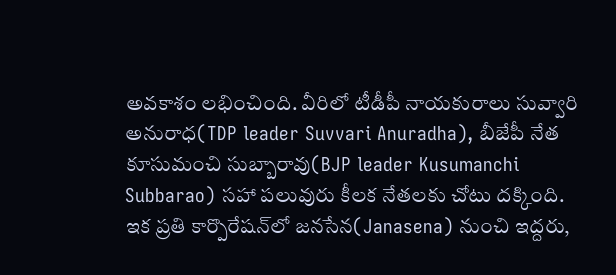అవకాశం లభించింది. వీరిలో టీడీపీ నాయకురాలు సువ్వారి అనురాధ(TDP leader Suvvari Anuradha), బీజేపీ నేత కూసుమంచి సుబ్బారావు(BJP leader Kusumanchi Subbarao) సహా పలువురు కీలక నేతలకు చోటు దక్కింది. ఇక ప్ర‌తి కార్పొరేష‌న్‌లో జ‌న‌సేన(Janasena) నుంచి ఇద్ద‌రు,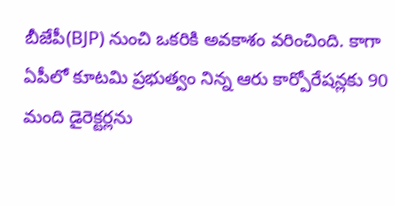బీజేపీ(BJP) నుంచి ఒక‌రికి అవ‌కాశం వరించింది. కాగా ఏపీలో కూటమి ప్రభుత్వం నిన్న ఆరు కార్పోరేషన్లకు 90 మంది డైరెక్టర్లను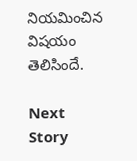నియమించిన విషయం తెలిసిందే.

Next Story